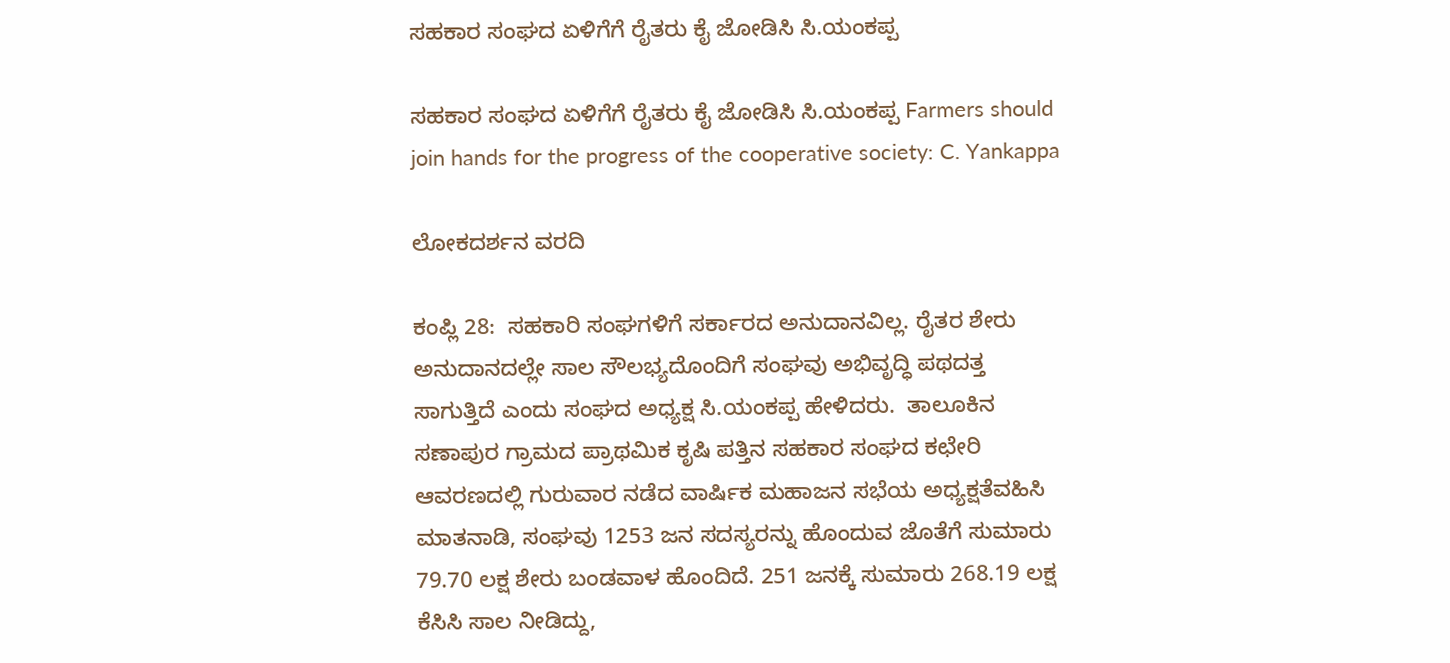ಸಹಕಾರ ಸಂಘದ ಏಳಿಗೆಗೆ ರೈತರು ಕೈ ಜೋಡಿಸಿ ಸಿ.ಯಂಕಪ್ಪ

ಸಹಕಾರ ಸಂಘದ ಏಳಿಗೆಗೆ ರೈತರು ಕೈ ಜೋಡಿಸಿ ಸಿ.ಯಂಕಪ್ಪ Farmers should join hands for the progress of the cooperative society: C. Yankappa

ಲೋಕದರ್ಶನ ವರದಿ

ಕಂಪ್ಲಿ 28:  ಸಹಕಾರಿ ಸಂಘಗಳಿಗೆ ಸರ್ಕಾರದ ಅನುದಾನವಿಲ್ಲ. ರೈತರ ಶೇರು ಅನುದಾನದಲ್ಲೇ ಸಾಲ ಸೌಲಭ್ಯದೊಂದಿಗೆ ಸಂಘವು ಅಭಿವೃದ್ಧಿ ಪಥದತ್ತ ಸಾಗುತ್ತಿದೆ ಎಂದು ಸಂಘದ ಅಧ್ಯಕ್ಷ ಸಿ.ಯಂಕಪ್ಪ ಹೇಳಿದರು.  ತಾಲೂಕಿನ ಸಣಾಪುರ ಗ್ರಾಮದ ಪ್ರಾಥಮಿಕ ಕೃಷಿ ಪತ್ತಿನ ಸಹಕಾರ ಸಂಘದ ಕಛೇರಿ ಆವರಣದಲ್ಲಿ ಗುರುವಾರ ನಡೆದ ವಾರ್ಷಿಕ ಮಹಾಜನ ಸಭೆಯ ಅಧ್ಯಕ್ಷತೆವಹಿಸಿ ಮಾತನಾಡಿ, ಸಂಘವು 1253 ಜನ ಸದಸ್ಯರನ್ನು ಹೊಂದುವ ಜೊತೆಗೆ ಸುಮಾರು 79.70 ಲಕ್ಷ ಶೇರು ಬಂಡವಾಳ ಹೊಂದಿದೆ. 251 ಜನಕ್ಕೆ ಸುಮಾರು 268.19 ಲಕ್ಷ ಕೆಸಿಸಿ ಸಾಲ ನೀಡಿದ್ದು,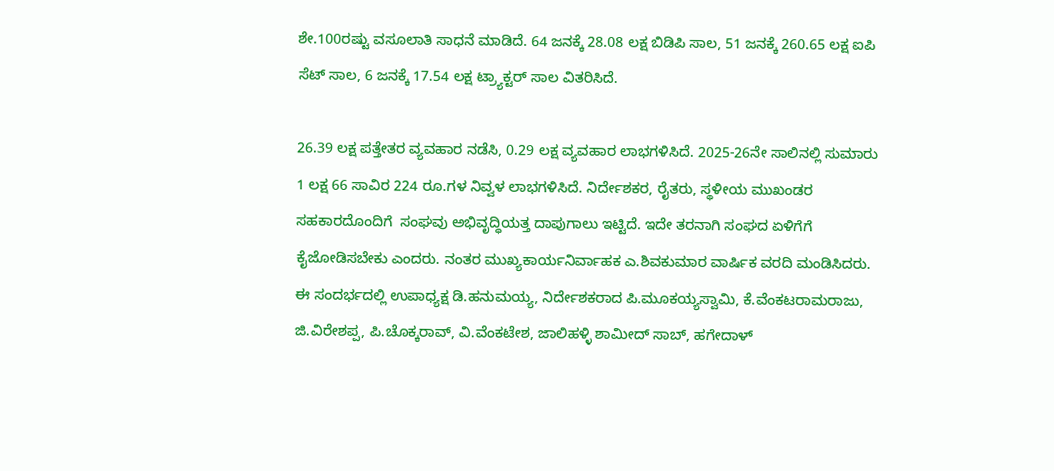ಶೇ.100ರಷ್ಟು ವಸೂಲಾತಿ ಸಾಧನೆ ಮಾಡಿದೆ. 64 ಜನಕ್ಕೆ 28.08 ಲಕ್ಷ ಬಿಡಿಪಿ ಸಾಲ, 51 ಜನಕ್ಕೆ 260.65 ಲಕ್ಷ ಐಪಿ ಸೆಟ್ ಸಾಲ, 6 ಜನಕ್ಕೆ 17.54 ಲಕ್ಷ ಟ್ರ್ಯಾಕ್ಟರ್ ಸಾಲ ವಿತರಿಸಿದೆ.

26.39 ಲಕ್ಷ ಪತ್ತೇತರ ವ್ಯವಹಾರ ನಡೆಸಿ, 0.29 ಲಕ್ಷ ವ್ಯವಹಾರ ಲಾಭಗಳಿಸಿದೆ. 2025-26ನೇ ಸಾಲಿನಲ್ಲಿ ಸುಮಾರು 1 ಲಕ್ಷ 66 ಸಾವಿರ 224 ರೂ.ಗಳ ನಿವ್ವಳ ಲಾಭಗಳಿಸಿದೆ. ನಿರ್ದೇಶಕರ, ರೈತರು, ಸ್ಥಳೀಯ ಮುಖಂಡರ ಸಹಕಾರದೊಂದಿಗೆ  ಸಂಘವು ಅಭಿವೃದ್ಧಿಯತ್ತ ದಾಪುಗಾಲು ಇಟ್ಟಿದೆ. ಇದೇ ತರನಾಗಿ ಸಂಘದ ಏಳಿಗೆಗೆ ಕೈಜೋಡಿಸಬೇಕು ಎಂದರು. ನಂತರ ಮುಖ್ಯಕಾರ್ಯನಿರ್ವಾಹಕ ಎ.ಶಿವಕುಮಾರ ವಾರ್ಷಿಕ ವರದಿ ಮಂಡಿಸಿದರು.  ಈ ಸಂದರ್ಭದಲ್ಲಿ ಉಪಾಧ್ಯಕ್ಷ ಡಿ.ಹನುಮಯ್ಯ, ನಿರ್ದೇಶಕರಾದ ಪಿ.ಮೂಕಯ್ಯಸ್ವಾಮಿ, ಕೆ.ವೆಂಕಟರಾಮರಾಜು, ಜಿ.ವಿರೇಶಪ್ಪ, ಪಿ.ಚೊಕ್ಕರಾವ್, ವಿ.ವೆಂಕಟೇಶ, ಜಾಲಿಹಳ್ಳಿ ಶಾಮೀದ್ ಸಾಬ್, ಹಗೇದಾಳ್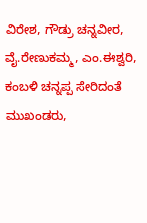ವಿರೇಶ, ಗೌಡ್ರು ಚನ್ನವೀರ, ವೈ.ರೇಣುಕಮ್ಮ, ಎಂ.ಈಶ್ವರಿ, ಕಂಬಳಿ ಚನ್ನಪ್ಪ ಸೇರಿದಂತೆ ಮುಖಂಡರು,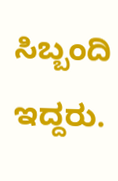ಸಿಬ್ಬಂದಿ ಇದ್ದರು.